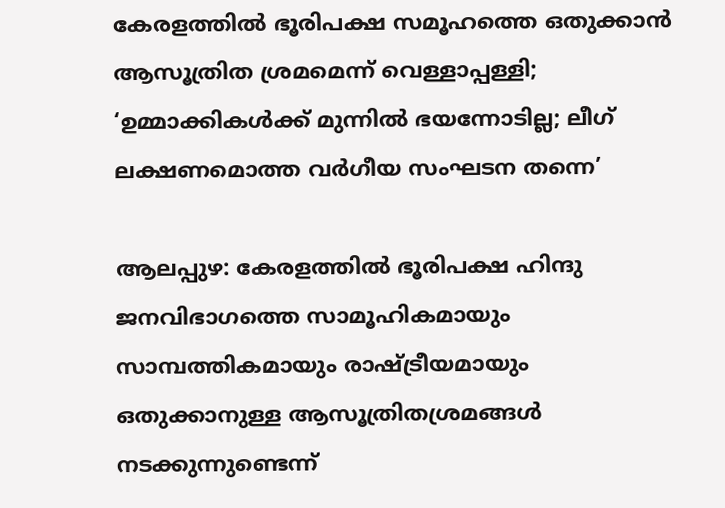കേരളത്തിൽ ഭൂരിപക്ഷ സമൂഹത്തെ ഒതുക്കാൻ ആസൂത്രിത ശ്രമമെന്ന് വെള്ളാപ്പള്ളി; ‘ഉമ്മാക്കികൾക്ക് മുന്നിൽ ഭയന്നോടില്ല; ലീഗ് ലക്ഷണമൊത്ത വർഗീയ സംഘടന തന്നെ’

ആലപ്പുഴ: കേരളത്തിൽ ഭൂരിപക്ഷ ഹിന്ദു ജനവിഭാഗത്തെ സാമൂഹികമായും സാമ്പത്തികമായും രാഷ്ട്രീയമായും ഒതുക്കാനുള്ള ആസൂത്രിതശ്രമങ്ങൾ നടക്കുന്നുണ്ടെന്ന്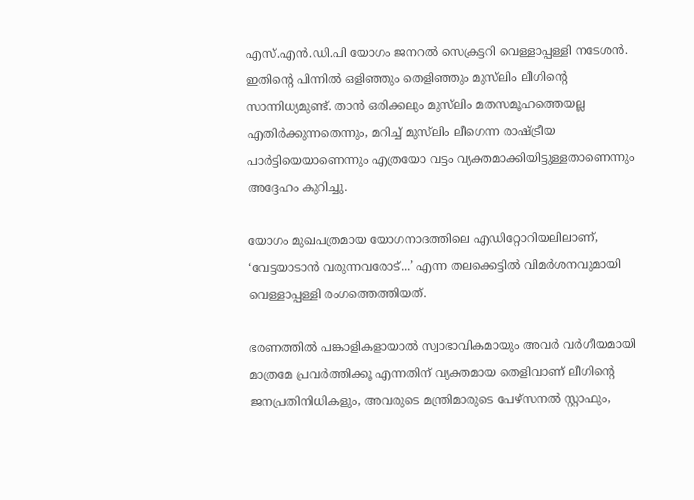എസ്.എൻ.ഡി.പി യോഗം ജനറൽ സെക്രട്ടറി വെള്ളാപ്പള്ളി നടേശൻ. ഇതിന്റെ പിന്നിൽ ഒളിഞ്ഞും തെളിഞ്ഞും മുസ്‍ലിം ലീഗിന്റെ സാന്നിധ്യമുണ്ട്. താൻ ഒരിക്കലും മുസ്‍ലിം മതസമൂഹത്തെയല്ല എതിർക്കുന്നതെന്നും, മറിച്ച് മുസ്‍ലിം ലീഗെന്ന രാഷ്ട്രീയ പാർട്ടിയെയാണെന്നും എത്രയോ വട്ടം വ്യക്തമാക്കിയിട്ടുള്ളതാണെന്നും അദ്ദേഹം കുറിച്ചു.

യോഗം മുഖപത്രമായ യോഗനാദത്തിലെ എഡിറ്റോറിയലിലാണ്, ‘വേട്ടയാടാൻ വരുന്നവരോട്...’ എന്ന തലക്കെട്ടിൽ വിമർശനവുമായി വെള്ളാപ്പള്ളി രംഗത്തെത്തിയത്.

ഭരണത്തിൽ പങ്കാളികളായാൽ സ്വാഭാവികമായും അവർ വർഗീയമായി മാത്രമേ പ്രവർത്തിക്കൂ എന്നതിന് വ്യക്തമായ തെളിവാണ് ലീഗിന്റെ ജനപ്രതിനിധികളും, അവരുടെ മന്ത്രിമാരുടെ പേഴ്സനൽ സ്റ്റാഫും,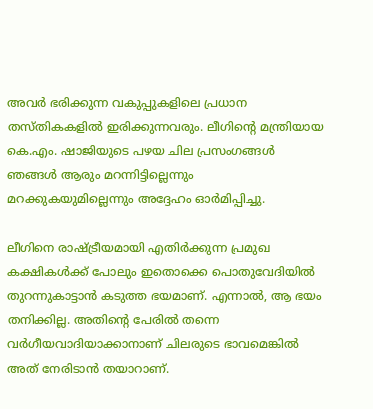അവർ ഭരിക്കുന്ന വകുപ്പുകളിലെ പ്രധാന തസ്തികകളിൽ ഇരിക്കുന്നവരും. ലീഗിന്റെ മന്ത്രിയായ കെ.എം. ഷാജിയുടെ പഴയ ചില പ്രസംഗങ്ങൾ ഞങ്ങൾ ആരും മറന്നിട്ടില്ലെന്നും മറക്കുകയുമില്ലെന്നും അദ്ദേഹം ഓർമിപ്പിച്ചു.

ലീഗിനെ രാഷ്ട്രീയമായി എതിർക്കുന്ന പ്രമുഖ കക്ഷികൾക്ക് പോലും ഇതൊക്കെ പൊതുവേദിയിൽ തുറന്നുകാട്ടാൻ കടുത്ത ഭയമാണ്. എന്നാൽ, ആ ഭയം തനിക്കില്ല. അതിന്റെ പേരിൽ തന്നെ വർഗീയവാദിയാക്കാനാണ് ചിലരുടെ ഭാവമെങ്കിൽ അത് നേരിടാൻ തയാറാണ്.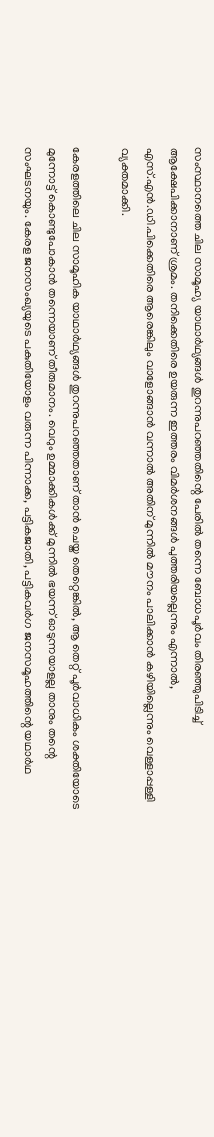സംസ്ഥാനത്തെ ചില സാമൂഹ്യ യാഥാർഥ്യങ്ങൾ തുറന്നുപറഞ്ഞതിന്റെ പേരിൽ തന്നെ ബോധപൂർവം തിരഞ്ഞുപിടിച്ച് ആക്ഷേപിക്കാനാണ് ശ്രമം. തനിക്കെതിരെ ഉയരുന്ന ഇത്തരം വിമർശനങ്ങൾ പുത്തരിയല്ലെന്നും എന്നാൽ, എസ്.എൻ.ഡി.പിക്കെതിരെ ആരെങ്കിലും വാളോങ്ങാൻ വന്നാൽ അതിന് മുന്നിൽ മൗനം പാലിക്കാൻ കഴിയില്ലെന്നും വെള്ളാപ്പള്ളി വ്യക്തമാക്കി.

കേരളത്തിലെ ചില സാമൂഹിക യാഥാർഥ്യങ്ങൾ തുറന്നുപറഞ്ഞതാണ് താൻ ചെയ്ത തെറ്റെങ്കിൽ, ആ തെറ്റ് പൂർവാധികം ശക്തിയോടെ മുന്നോട്ട് കൊണ്ടുപോകാൻ തന്നെയാണ് തീരുമാനം. വെറും ഉമ്മാക്കികൾക്ക് മുന്നിൽ ഭയന്ന് ഓടുന്നയാളല്ല താനും തന്റെ സംഘടനയും. കേരള ജനസംഖ്യയുടെ പകുതിയോളം വരുന്ന പിന്നാക്ക, പട്ടികജാതി, പട്ടികവർഗ ജനസമൂഹത്തിന്റെ യഥാർഥ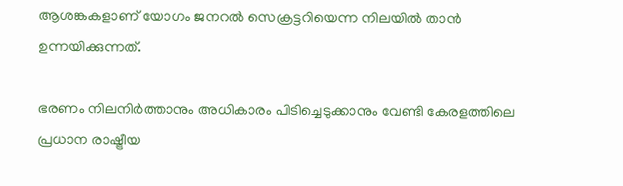ആശങ്കകളാണ് യോഗം ജനറൽ സെക്രട്ടറിയെന്ന നിലയിൽ താൻ ഉന്നയിക്കുന്നത്.

ഭരണം നിലനിർത്താനും അധികാരം പിടിച്ചെടുക്കാനും വേണ്ടി കേരളത്തിലെ പ്രധാന രാഷ്ട്രീയ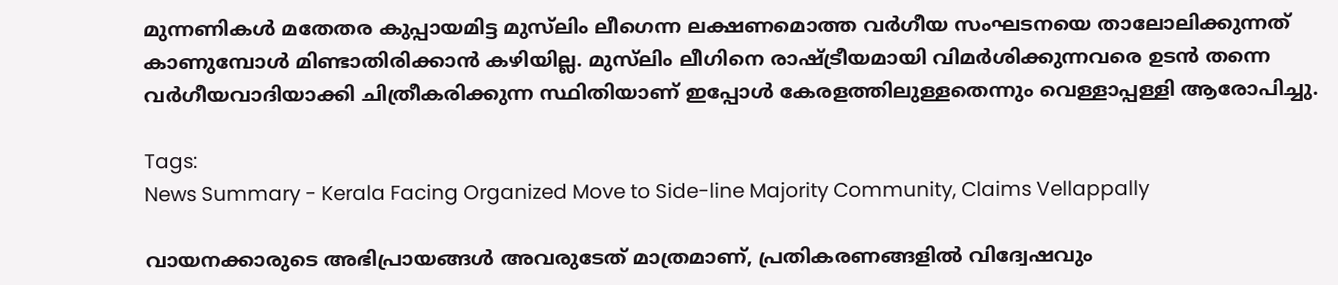മുന്നണികൾ മതേതര കുപ്പായമിട്ട മുസ്‍ലിം ലീഗെന്ന ലക്ഷണമൊത്ത വർഗീയ സംഘടനയെ താലോലിക്കുന്നത് കാണുമ്പോൾ മിണ്ടാതിരിക്കാൻ കഴിയില്ല. മുസ്‍ലിം ലീഗിനെ രാഷ്ട്രീയമായി വിമർശിക്കുന്നവരെ ഉടൻ തന്നെ വർഗീയവാദിയാക്കി ചിത്രീകരിക്കുന്ന സ്ഥിതിയാണ് ഇപ്പോൾ കേരളത്തിലുള്ളതെന്നും വെള്ളാപ്പള്ളി ആരോപിച്ചു.

Tags:
News Summary - Kerala Facing Organized Move to Side-line Majority Community, Claims Vellappally

വായനക്കാരുടെ അഭിപ്രായങ്ങള്‍ അവരുടേത് മാത്രമാണ്, പ്രതികരണങ്ങളിൽ വിദ്വേഷവും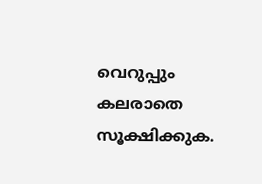വെറുപ്പും കലരാതെ സൂക്ഷിക്കുക.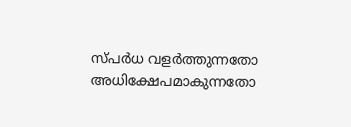സ്പർധ വളർത്തുന്നതോ അധിക്ഷേപമാകുന്നതോ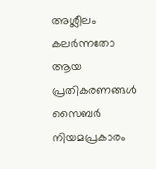അശ്ലീലം കലർന്നതോ ആയ പ്രതികരണങ്ങൾ സൈബർ നിയമപ്രകാരം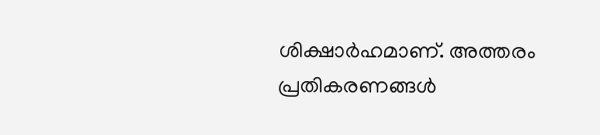ശിക്ഷാർഹമാണ്. അത്തരം പ്രതികരണങ്ങൾ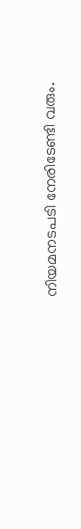നിയമനടപടി നേരിടേണ്ടി വരും.